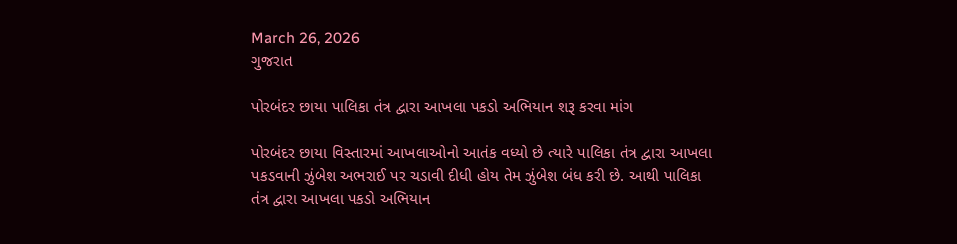March 26, 2026
ગુજરાત

પોરબંદર છાયા પાલિકા તંત્ર દ્વારા આખલા પકડો અભિયાન શરૂ કરવા માંગ

પોરબંદર છાયા વિસ્તારમાં આખલાઓનો આતંક વધ્યો છે ત્યારે પાલિકા તંત્ર દ્વારા આખલા પકડવાની ઝુંબેશ અભરાઈ પર ચડાવી દીધી હોય તેમ ઝુંબેશ બંધ કરી છે. આથી પાલિકા તંત્ર દ્વારા આખલા પકડો અભિયાન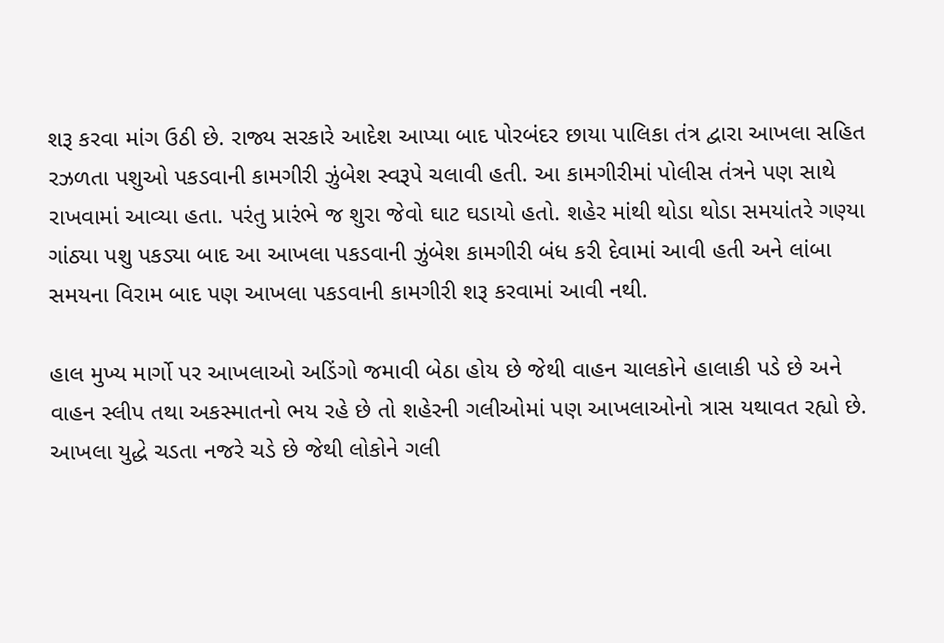શરૂ કરવા માંગ ઉઠી છે. રાજ્ય સરકારે આદેશ આપ્યા બાદ પોરબંદર છાયા પાલિકા તંત્ર દ્વારા આખલા સહિત રઝળતા પશુઓ પકડવાની કામગીરી ઝુંબેશ સ્વરૂપે ચલાવી હતી. આ કામગીરીમાં પોલીસ તંત્રને પણ સાથે રાખવામાં આવ્યા હતા. પરંતુ પ્રારંભે જ શુરા જેવો ઘાટ ઘડાયો હતો. શહેર માંથી થોડા થોડા સમયાંતરે ગણ્યા ગાંઠ્યા પશુ પકડ્યા બાદ આ આખલા પકડવાની ઝુંબેશ કામગીરી બંધ કરી દેવામાં આવી હતી અને લાંબા સમયના વિરામ બાદ પણ આખલા પકડવાની કામગીરી શરૂ કરવામાં આવી નથી.

હાલ મુખ્ય માર્ગો પર આખલાઓ અડિંગો જમાવી બેઠા હોય છે જેથી વાહન ચાલકોને હાલાકી પડે છે અને વાહન સ્લીપ તથા અકસ્માતનો ભય રહે છે તો શહેરની ગલીઓમાં પણ આખલાઓનો ત્રાસ યથાવત રહ્યો છે. આખલા યુદ્ધે ચડતા નજરે ચડે છે જેથી લોકોને ગલી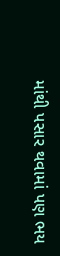માંથી પસાર થવામાં પણ ભય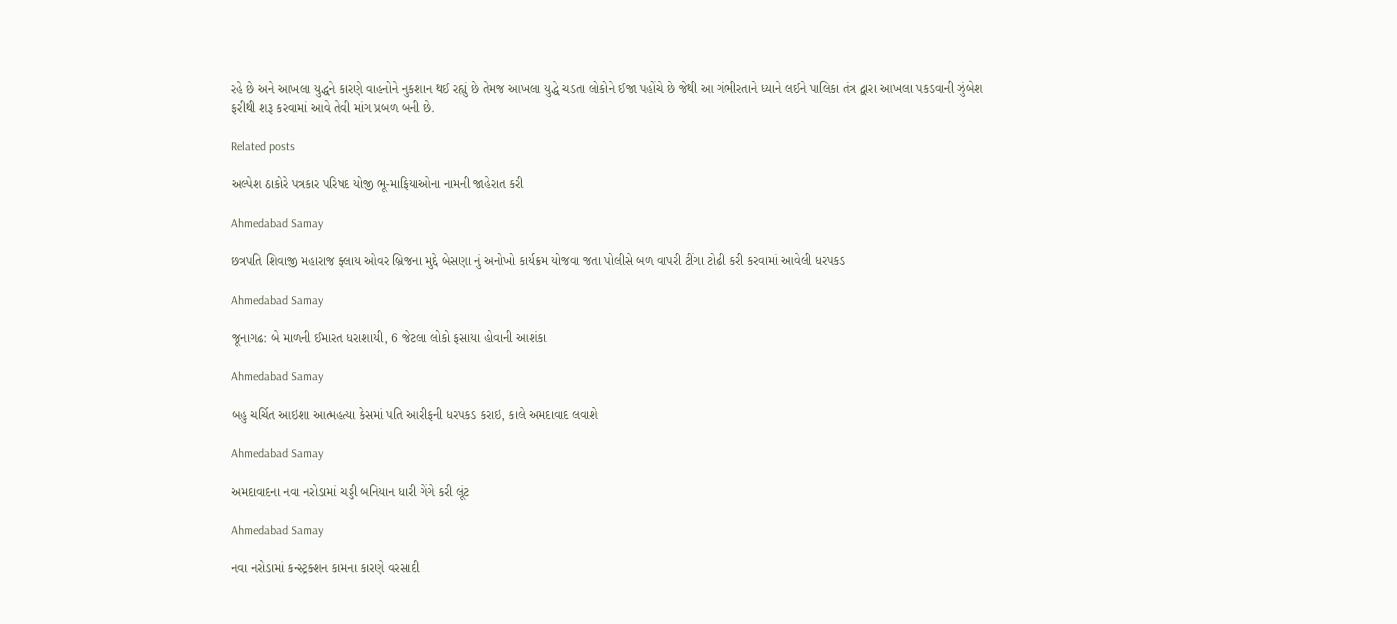રહે છે અને આખલા યુદ્ધને કારણે વાહનોને નુકશાન થઈ રહ્યું છે તેમજ આખલા યુદ્ધે ચડતા લોકોને ઈજા પહોંચે છે જેથી આ ગંભીરતાને ધ્યાને લઈને પાલિકા તંત્ર દ્વારા આખલા પકડવાની ઝુંબેશ ફરીથી શરૂ કરવામાં આવે તેવી માંગ પ્રબળ બની છે.

Related posts

અલ્પેશ ઠાકોરે પત્રકાર પરિષદ યોજી ભૂ-માફિયાઓના નામની જાહેરાત કરી

Ahmedabad Samay

છત્રપતિ શિવાજી મહારાજ ફ્લાય ઓવર બ્રિજના મુદ્દે બેસણા નું અનોખો કાર્યક્રમ યોજવા જતા પોલીસે બળ વાપરી ટીંગા ટોઢી કરી કરવામાં આવેલી ધરપકડ

Ahmedabad Samay

જૂનાગઢ: બે માળની ઈમારત ધરાશાયી, 6 જેટલા લોકો ફસાયા હોવાની આશંકા

Ahmedabad Samay

બહુ ચર્ચિત આઇશા આત્મહત્યા કેસમાં પતિ આરીફની ધરપકડ કરાઇ, કાલે અમદાવાદ લવાશે

Ahmedabad Samay

અમદાવાદના નવા નરોડામાં ચડ્ડી બનિયાન ધારી ગેંગે કરી લૂંટ

Ahmedabad Samay

નવા નરોડામાં કન્સ્ટ્રક્શન કામના કારણે વરસાદી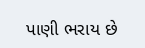પાણી ભરાય છે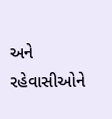અને રહેવાસીઓને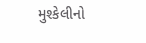મુશ્કેલીનો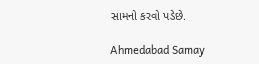સામનો કરવો પડેછે.

Ahmedabad Samay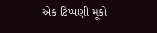એક ટિપ્પણી મૂકો